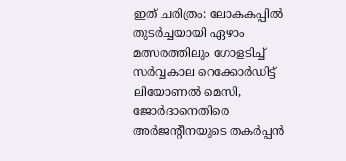ഇത് ചരിത്രം: ലോകകപ്പിൽ തുടർച്ചയായി ഏഴാം മത്സരത്തിലും ഗോളടിച്ച് സർവ്വകാല റെക്കോർഡിട്ട് ലിയോണല്‍ മെസി, ജോർദാനെതിരെ അർജൻ്റീനയുടെ തകർപ്പൻ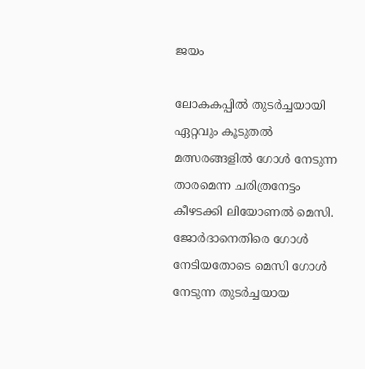ജയം

ലോകകപ്പിൽ തുടർച്ചയായി ഏറ്റവും കൂടുതൽ മത്സരങ്ങളിൽ ഗോൾ നേടുന്ന താരമെന്ന ചരിത്രനേട്ടം കീഴടക്കി ലിയോണൽ മെസി. ജോര്‍ദാനെതിരെ ഗോള്‍ നേടിയതോടെ മെസി ഗോൾ നേടുന്ന തുടർച്ചയായ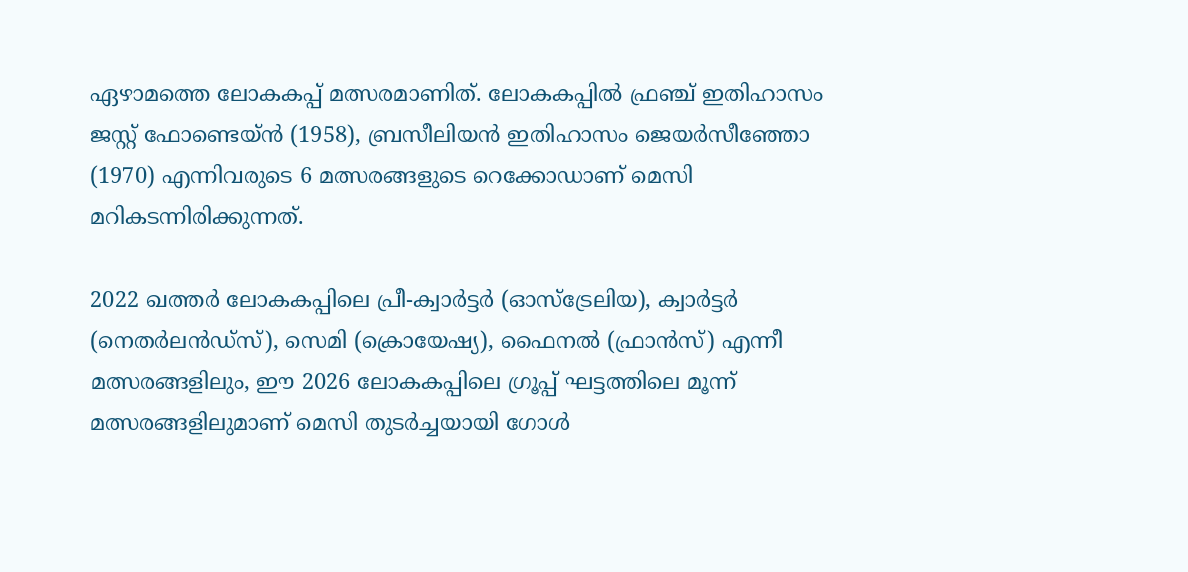ഏഴാമത്തെ ലോകകപ്പ് മത്സരമാണിത്. ലോകകപ്പിൽ ഫ്രഞ്ച് ഇതിഹാസം ജസ്റ്റ് ഫോണ്ടെയ്ൻ (1958), ബ്രസീലിയൻ ഇതിഹാസം ജെയർസീഞ്ഞോ (1970) എന്നിവരുടെ 6 മത്സരങ്ങളുടെ റെക്കോഡാണ് മെസി മറികടന്നിരിക്കുന്നത്.

2022 ഖത്തർ ലോകകപ്പിലെ പ്രീ-ക്വാർട്ടർ (ഓസ്‌ട്രേലിയ), ക്വാർട്ടർ (നെതർലൻഡ്‌സ്), സെമി (ക്രൊയേഷ്യ), ഫൈനൽ (ഫ്രാൻസ്) എന്നീ മത്സരങ്ങളിലും, ഈ 2026 ലോകകപ്പിലെ ഗ്രൂപ്പ് ഘട്ടത്തിലെ മൂന്ന് മത്സരങ്ങളിലുമാണ് മെസി തുടർച്ചയായി ഗോള്‍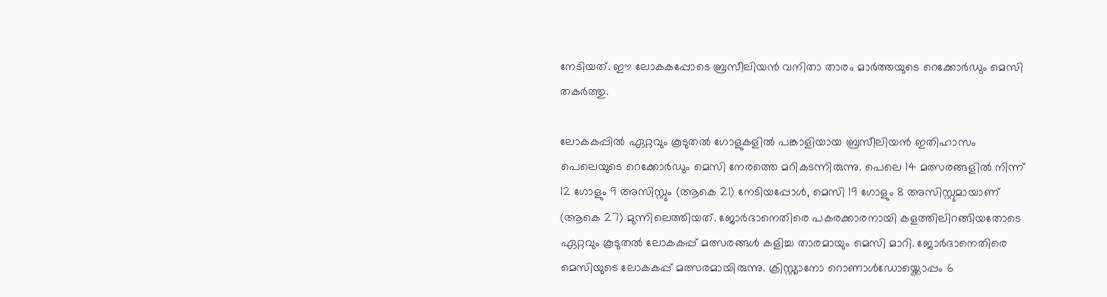നേടിയത്. ഈ ലോകകപ്പോടെ ബ്രസീലിയൻ വനിതാ താരം മാർത്തയുടെ റെക്കോർഡും മെസി തകർത്തു.

ലോകകപ്പിൽ ഏറ്റവും കൂടുതൽ ഗോളുകളിൽ പങ്കാളിയായ ബ്രസീലിയൻ ഇതിഹാസം പെലെയുടെ റെക്കോർഡും മെസി നേരത്തെ മറികടന്നിരുന്നു. പെലെ 14 മത്സരങ്ങളിൽ നിന്ന് 12 ഗോളും 9 അസിസ്റ്റും (ആകെ 21) നേടിയപ്പോൾ, മെസി 19 ഗോളും 8 അസിസ്റ്റുമായാണ് (ആകെ 27) മുന്നിലെത്തിയത്. ജോർദാനെതിരെ പകരക്കാരനായി കളത്തിലിറങ്ങിയതോടെ ഏറ്റവും കൂടുതല്‍ ലോകകപ്പ് മത്സരങ്ങള്‍ കളിച്ച താരമായും മെസി മാറി. ജോര്‍ദാനെതിരെ മെസിയുടെ ലോകകപ്പ് മത്സരമായിരുന്നു. ക്രിസ്റ്റ്യാനോ റൊണാൾഡോയ്ക്കൊപ്പം 6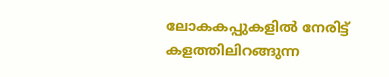ലോകകപ്പുകളിൽ നേരിട്ട് കളത്തിലിറങ്ങുന്ന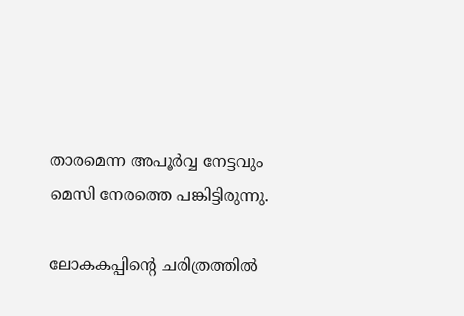താരമെന്ന അപൂർവ്വ നേട്ടവും മെസി നേരത്തെ പങ്കിട്ടിരുന്നു.

ലോകകപ്പിന്‍റെ ചരിത്രത്തിൽ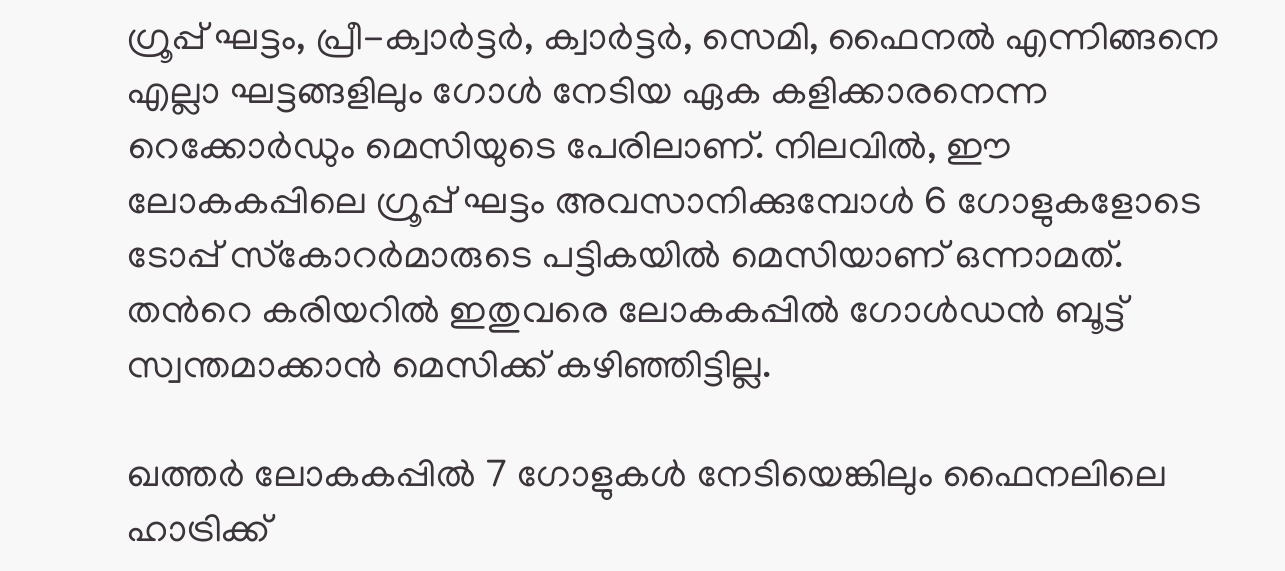ഗ്രൂപ്പ് ഘട്ടം, പ്രീ-ക്വാർട്ടർ, ക്വാർട്ടർ, സെമി, ഫൈനൽ എന്നിങ്ങനെ എല്ലാ ഘട്ടങ്ങളിലും ഗോൾ നേടിയ ഏക കളിക്കാരനെന്ന റെക്കോര്‍ഡും മെസിയുടെ പേരിലാണ്. നിലവിൽ, ഈ ലോകകപ്പിലെ ഗ്രൂപ്പ് ഘട്ടം അവസാനിക്കുമ്പോള്‍ 6 ഗോളുകളോടെ ടോപ്പ് സ്‌കോറർമാരുടെ പട്ടികയിൽ മെസിയാണ് ഒന്നാമത്. തന്‍റെ കരിയറിൽ ഇതുവരെ ലോകകപ്പിൽ ഗോൾഡൻ ബൂട്ട് സ്വന്തമാക്കാൻ മെസിക്ക് കഴിഞ്ഞിട്ടില്ല.

ഖത്തർ ലോകകപ്പില്‍ 7 ഗോളുകൾ നേടിയെങ്കിലും ഫൈനലിലെ ഹാട്രിക്ക്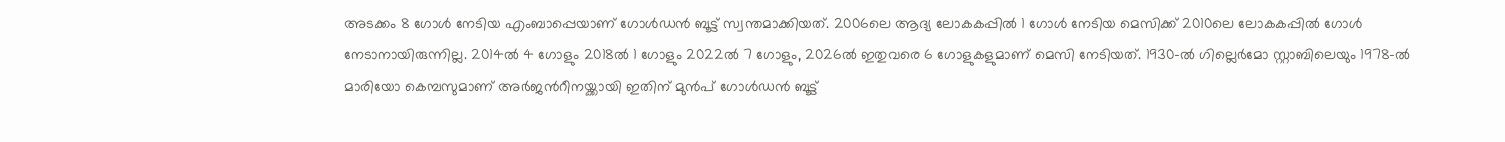അടക്കം 8 ഗോൾ നേടിയ എംബാപ്പെയാണ് ഗോള്‍ഡന്‍ ബൂട്ട് സ്വന്തമാക്കിയത്. 2006ലെ ആദ്യ ലോകകപ്പില്‍ 1 ഗോൾ നേടിയ മെസിക്ക് 2010ലെ ലോകകപ്പില്‍ ഗോള്‍ നേടാനായിരുന്നില്ല. 2014ൽ 4 ഗോളും 2018ൽ 1 ഗോളും 2022ൽ 7 ഗോളും, 2026ൽ ഇതുവരെ 6 ഗോളുകളുമാണ് മെസി നേടിയത്. 1930-ൽ ഗില്ലെർമോ സ്റ്റാബിലെയും 1978-ൽ മാരിയോ കെമ്പസുമാണ് അർജന്‍റീനയ്ക്കായി ഇതിന് മുൻപ് ഗോൾഡൻ ബൂട്ട്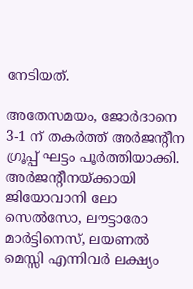നേടിയത്.

അതേസമയം, ജോർദാനെ 3-1 ന് തകർത്ത് അർജന്റീന ഗ്രൂപ്പ് ഘട്ടം പൂർത്തിയാക്കി. അർജന്റീനയ്ക്കായി ജിയോവാനി ലോ സെൽസോ, ലൗട്ടാരോ മാർട്ടിനെസ്, ലയണൽ മെസ്സി എന്നിവർ ലക്ഷ്യം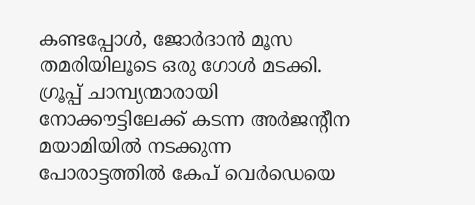കണ്ടപ്പോൾ, ജോർദാൻ മൂസ തമരിയിലൂടെ ഒരു ഗോൾ മടക്കി. ഗ്രൂപ്പ് ചാമ്പ്യന്മാരായി നോക്കൗട്ടിലേക്ക് കടന്ന അർജന്റീന മയാമിയിൽ നടക്കുന്ന പോരാട്ടത്തിൽ കേപ് വെർഡെയെ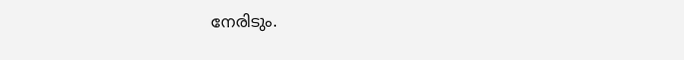നേരിടും.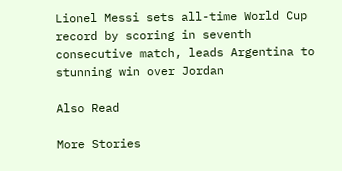Lionel Messi sets all-time World Cup record by scoring in seventh consecutive match, leads Argentina to stunning win over Jordan

Also Read

More Stories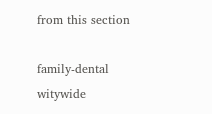from this section

family-dental
witywide